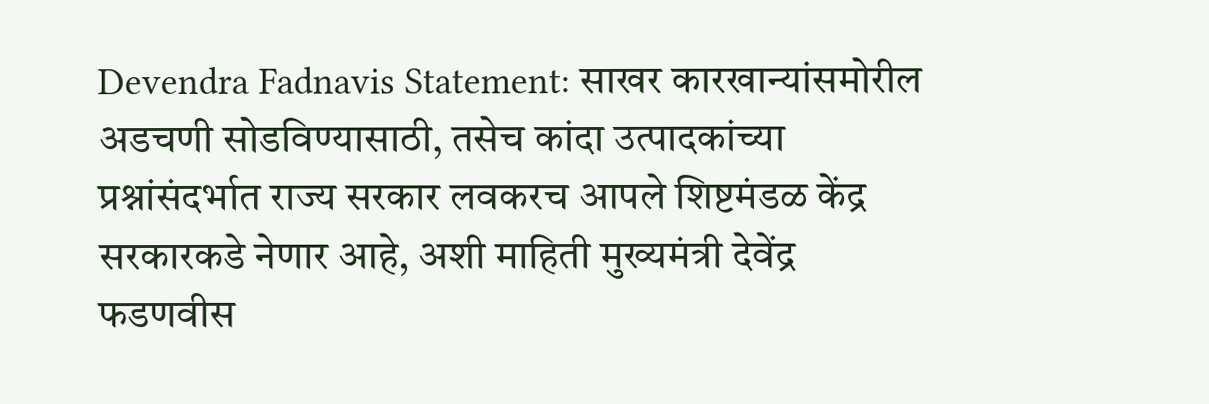Devendra Fadnavis Statement: साखर कारखान्यांसमोरील अडचणी सोडविण्यासाठी, तसेच कांदा उत्पादकांच्या प्रश्नांसंदर्भात राज्य सरकार लवकरच आपले शिष्टमंडळ केंद्र सरकारकडे नेणार आहे, अशी माहिती मुख्यमंत्री देवेंद्र फडणवीस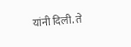यांनी दिली. ते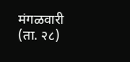मंगळवारी (ता. २८)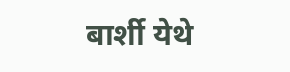बार्शी येथे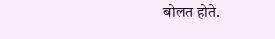बोलत होते.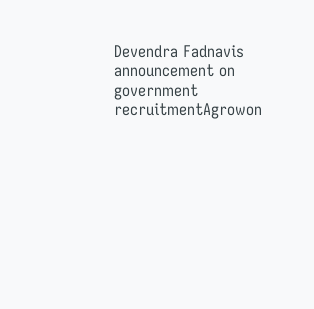Devendra Fadnavis announcement on government recruitmentAgrowon